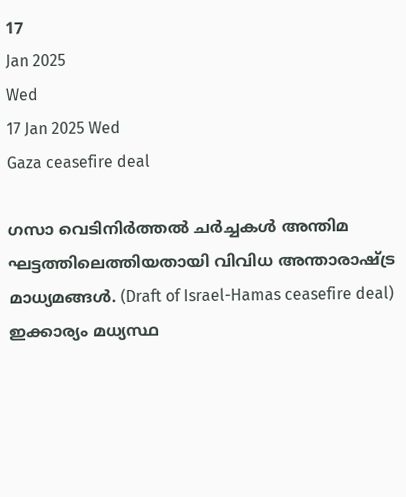17
Jan 2025
Wed
17 Jan 2025 Wed
Gaza ceasefire deal

ഗസാ വെടിനിര്‍ത്തല്‍ ചര്‍ച്ചകള്‍ അന്തിമ ഘട്ടത്തിലെത്തിയതായി വിവിധ അന്താരാഷ്ട്ര മാധ്യമങ്ങള്‍. (Draft of Israel-Hamas ceasefire deal) ഇക്കാര്യം മധ്യസ്ഥ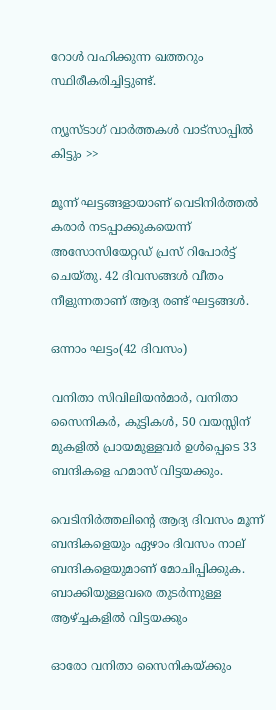റോള്‍ വഹിക്കുന്ന ഖത്തറും സ്ഥിരീകരിച്ചിട്ടുണ്ട്.

ന്യൂസ്ടാഗ് വാര്‍ത്തകള്‍ വാട്‌സാപ്പില്‍ കിട്ടും >>

മൂന്ന് ഘട്ടങ്ങളായാണ് വെടിനിര്‍ത്തല്‍ കരാര്‍ നടപ്പാക്കുകയെന്ന് അസോസിയേറ്റഡ് പ്രസ് റിപോര്‍ട്ട് ചെയ്തു. 42 ദിവസങ്ങള്‍ വീതം നീളുന്നതാണ് ആദ്യ രണ്ട് ഘട്ടങ്ങള്‍.

ഒന്നാം ഘട്ടം(42 ദിവസം)

വനിതാ സിവിലിയന്‍മാര്‍, വനിതാ സൈനികര്‍, കുട്ടികള്‍, 50 വയസ്സിന് മുകളില്‍ പ്രായമുള്ളവര്‍ ഉള്‍പ്പെടെ 33 ബന്ദികളെ ഹമാസ് വിട്ടയക്കും.

വെടിനിര്‍ത്തലിന്റെ ആദ്യ ദിവസം മൂന്ന് ബന്ദികളെയും ഏഴാം ദിവസം നാല് ബന്ദികളെയുമാണ് മോചിപ്പിക്കുക. ബാക്കിയുള്ളവരെ തുടര്‍ന്നുള്ള ആഴ്ച്ചകളില്‍ വിട്ടയക്കും

ഓരോ വനിതാ സൈനികയ്ക്കും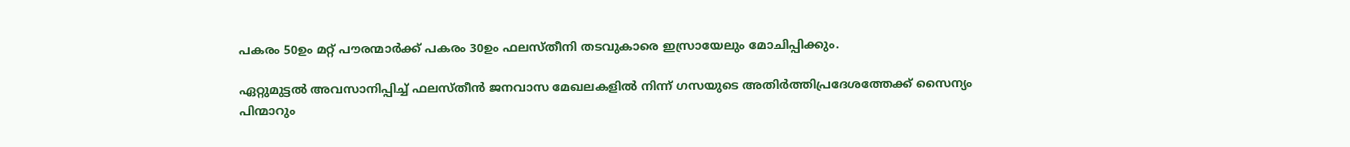പകരം 50ഉം മറ്റ് പൗരന്മാര്‍ക്ക് പകരം 30ഉം ഫലസ്തീനി തടവുകാരെ ഇസ്രായേലും മോചിപ്പിക്കും.

ഏറ്റുമുട്ടല്‍ അവസാനിപ്പിച്ച് ഫലസ്തീന്‍ ജനവാസ മേഖലകളില്‍ നിന്ന് ഗസയുടെ അതിര്‍ത്തിപ്രദേശത്തേക്ക് സൈന്യം പിന്മാറും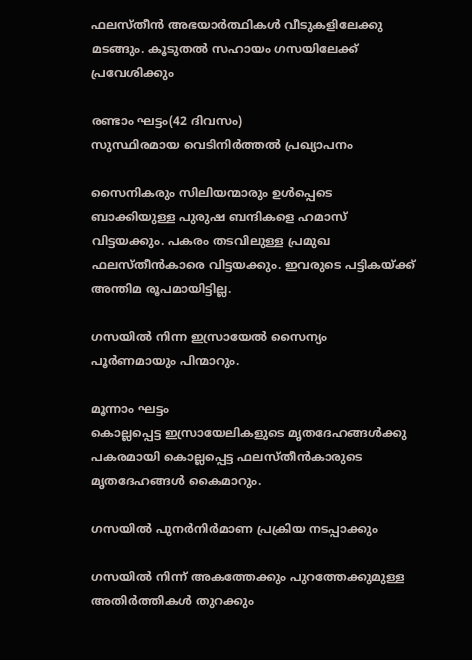ഫലസ്തീന്‍ അഭയാര്‍ത്ഥികള്‍ വീടുകളിലേക്കു മടങ്ങും. കൂടുതല്‍ സഹായം ഗസയിലേക്ക് പ്രവേശിക്കും

രണ്ടാം ഘട്ടം(42 ദിവസം)
സുസ്ഥിരമായ വെടിനിര്‍ത്തല്‍ പ്രഖ്യാപനം

സൈനികരും സിലിയന്മാരും ഉള്‍പ്പെടെ ബാക്കിയുള്ള പുരുഷ ബന്ദികളെ ഹമാസ് വിട്ടയക്കും. പകരം തടവിലുള്ള പ്രമുഖ ഫലസ്തീന്‍കാരെ വിട്ടയക്കും. ഇവരുടെ പട്ടികയ്ക്ക് അന്തിമ രൂപമായിട്ടില്ല.

ഗസയില്‍ നിന്ന ഇസ്രായേല്‍ സൈന്യം പൂര്‍ണമായും പിന്മാറും.

മൂന്നാം ഘട്ടം
കൊല്ലപ്പെട്ട ഇസ്രായേലികളുടെ മൃതദേഹങ്ങള്‍ക്കു പകരമായി കൊല്ലപ്പെട്ട ഫലസ്തീന്‍കാരുടെ മൃതദേഹങ്ങള്‍ കൈമാറും.

ഗസയില്‍ പുനര്‍നിര്‍മാണ പ്രക്രിയ നടപ്പാക്കും

ഗസയില്‍ നിന്ന് അകത്തേക്കും പുറത്തേക്കുമുള്ള അതിര്‍ത്തികള്‍ തുറക്കും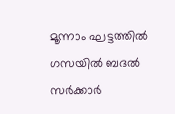മൂന്നാം ഘട്ടത്തില്‍ ഗസയില്‍ ബദല്‍ സര്‍ക്കാര്‍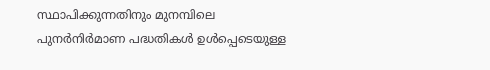സ്ഥാപിക്കുന്നതിനും മുനമ്പിലെ പുനര്‍നിര്‍മാണ പദ്ധതികള്‍ ഉള്‍പ്പെടെയുള്ള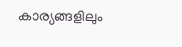കാര്യങ്ങളിലും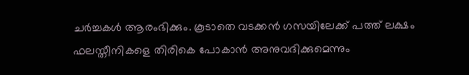ചര്‍ച്ചകള്‍ ആരംഭിക്കും. കൂടാതെ വടക്കന്‍ ഗസയിലേക്ക് പത്ത് ലക്ഷം ഫലസ്തീനികളെ തിരികെ പോകാന്‍ അനുവദിക്കുമെന്നും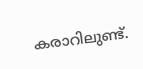കരാറിലുണ്ട്.